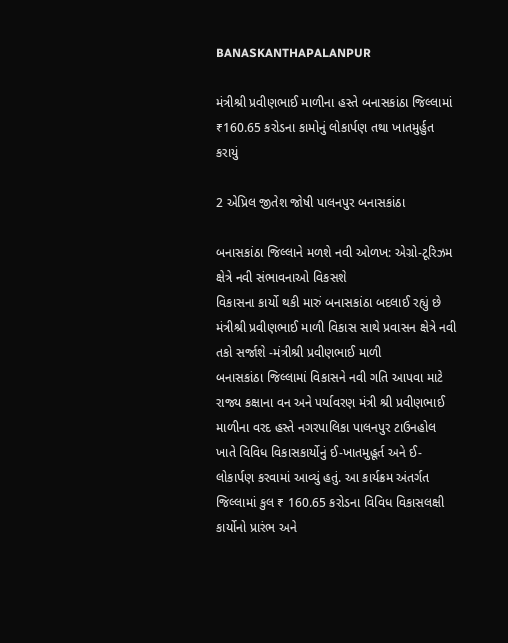BANASKANTHAPALANPUR

મંત્રીશ્રી પ્રવીણભાઈ માળીના હસ્તે બનાસકાંઠા જિલ્લામાં ₹160.65 કરોડના કામોનું લોકાર્પણ તથા ખાતમુર્હુત કરાયું

2 એપ્રિલ જીતેશ જોષી પાલનપુર બનાસકાંઠા

બનાસકાંઠા જિલ્લાને મળશે નવી ઓળખ: એગ્રો-ટૂરિઝમ ક્ષેત્રે નવી સંભાવનાઓ વિકસશે
વિકાસના કાર્યો થકી મારું બનાસકાંઠા બદલાઈ રહ્યું છે મંત્રીશ્રી પ્રવીણભાઈ માળી વિકાસ સાથે પ્રવાસન ક્ષેત્રે નવી તકો સર્જાશે -મંત્રીશ્રી પ્રવીણભાઈ માળી
બનાસકાંઠા જિલ્લામાં વિકાસને નવી ગતિ આપવા માટે રાજ્ય કક્ષાના વન અને પર્યાવરણ મંત્રી શ્રી પ્રવીણભાઈ માળીના વરદ હસ્તે નગરપાલિકા પાલનપુર ટાઉનહોલ ખાતે વિવિધ વિકાસકાર્યોનું ઈ-ખાતમુહૂર્ત અને ઈ-લોકાર્પણ કરવામાં આવ્યું હતું. આ કાર્યક્રમ અંતર્ગત જિલ્લામાં કુલ ₹ 160.65 કરોડના વિવિધ વિકાસલક્ષી કાર્યોનો પ્રારંભ અને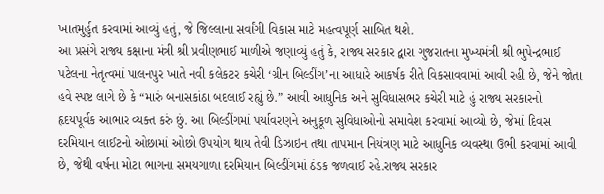ખાતમુર્હુત કરવામાં આવ્યું હતું, જે જિલ્લાના સર્વાંગી વિકાસ માટે મહત્વપૂર્ણ સાબિત થશે.
આ પ્રસંગે રાજ્ય કક્ષાના મંત્રી શ્રી પ્રવીણભાઈ માળીએ જણાવ્યું હતું કે, રાજ્ય સરકાર દ્વારા ગુજરાતના મુખ્યમંત્રી શ્રી ભુપેન્દ્રભાઈ પટેલના નેતૃત્વમાં પાલનપુર ખાતે નવી કલેકટર કચેરી ‘ગ્રીન બિલ્ડીંગ’ના આધારે આકર્ષક રીતે વિકસાવવામાં આવી રહી છે, જેને જોતા હવે સ્પષ્ટ લાગે છે કે “મારું બનાસકાંઠા બદલાઈ રહ્યું છે.” આવી આધુનિક અને સુવિધાસભર કચેરી માટે હું રાજ્ય સરકારનો હૃદયપૂર્વક આભાર વ્યક્ત કરું છું. આ બિલ્ડીંગમાં પર્યાવરણને અનુકૂળ સુવિધાઓનો સમાવેશ કરવામાં આવ્યો છે, જેમાં દિવસ દરમિયાન લાઈટનો ઓછામાં ઓછો ઉપયોગ થાય તેવી ડિઝાઇન તથા તાપમાન નિયંત્રણ માટે આધુનિક વ્યવસ્થા ઉભી કરવામાં આવી છે, જેથી વર્ષના મોટા ભાગના સમયગાળા દરમિયાન બિલ્ડીંગમાં ઠંડક જળવાઈ રહે.રાજ્ય સરકાર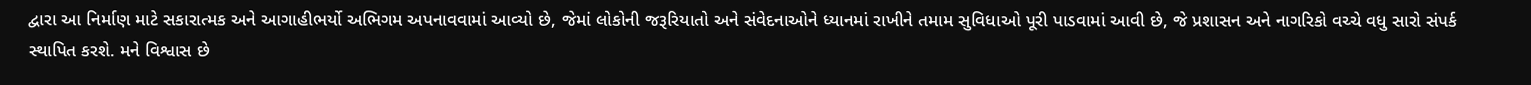દ્વારા આ નિર્માણ માટે સકારાત્મક અને આગાહીભર્યો અભિગમ અપનાવવામાં આવ્યો છે, જેમાં લોકોની જરૂરિયાતો અને સંવેદનાઓને ધ્યાનમાં રાખીને તમામ સુવિધાઓ પૂરી પાડવામાં આવી છે, જે પ્રશાસન અને નાગરિકો વચ્ચે વધુ સારો સંપર્ક સ્થાપિત કરશે. મને વિશ્વાસ છે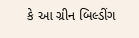કે આ ગ્રીન બિલ્ડીંગ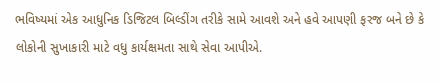ભવિષ્યમાં એક આધુનિક ડિજિટલ બિલ્ડીંગ તરીકે સામે આવશે અને હવે આપણી ફરજ બને છે કે લોકોની સુખાકારી માટે વધુ કાર્યક્ષમતા સાથે સેવા આપીએ.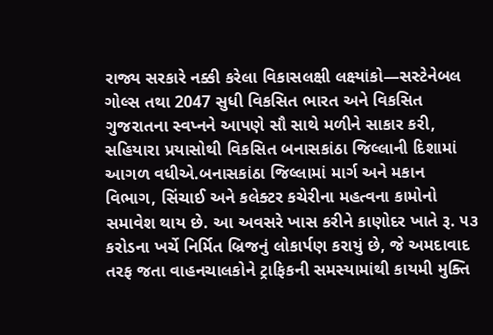રાજ્ય સરકારે નક્કી કરેલા વિકાસલક્ષી લક્ષ્યાંકો—સસ્ટેનેબલ ગોલ્સ તથા 2047 સુધી વિકસિત ભારત અને વિકસિત ગુજરાતના સ્વપ્નને આપણે સૌ સાથે મળીને સાકાર કરી, સહિયારા પ્રયાસોથી વિકસિત બનાસકાંઠા જિલ્લાની દિશામાં આગળ વધીએ.બનાસકાંઠા જિલ્લામાં માર્ગ અને મકાન વિભાગ, સિંચાઈ અને કલેક્ટર કચેરીના મહત્વના કામોનો સમાવેશ થાય છે. આ અવસરે ખાસ કરીને કાણોદર ખાતે રૂ. ૫૩ કરોડના ખર્ચે નિર્મિત બ્રિજનું લોકાર્પણ કરાયું છે, જે અમદાવાદ તરફ જતા વાહનચાલકોને ટ્રાફિકની સમસ્યામાંથી કાયમી મુક્તિ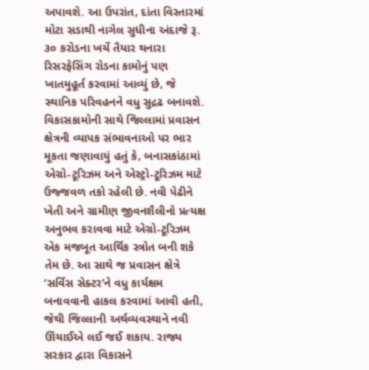અપાવશે. આ ઉપરાંત, દાંતા વિસ્તારમાં મોટા સડાથી નાગેલ સુધીના અંદાજે રૂ. ૩૦ કરોડના ખર્ચે તૈયાર થનારા રિસરફેસિંગ રોડના કામોનું પણ ખાતમુહૂર્ત કરવામાં આવ્યું છે, જે સ્થાનિક પરિવહનને વધુ સુદ્રઢ બનાવશે.
વિકાસકામોની સાથે જિલ્લામાં પ્રવાસન ક્ષેત્રની વ્યાપક સંભાવનાઓ પર ભાર મૂકતા જણાવાયું હતું કે, બનાસકાંઠામાં એગ્રો-ટૂરિઝમ અને એસ્ટ્રો-ટૂરિઝમ માટે ઉજ્જવળ તકો રહેલી છે. નવી પેઢીને ખેતી અને ગ્રામીણ જીવનશૈલીનો પ્રત્યક્ષ અનુભવ કરાવવા માટે એગ્રો-ટૂરિઝમ એક મજબૂત આર્થિક સ્ત્રોત બની શકે તેમ છે. આ સાથે જ પ્રવાસન ક્ષેત્રે ‘સર્વિસ સેક્ટર’ને વધુ કાર્યક્ષમ બનાવવાની હાકલ કરવામાં આવી હતી, જેથી જિલ્લાની અર્થવ્યવસ્થાને નવી ઊંચાઈએ લઈ જઈ શકાય. રાજ્ય સરકાર દ્વારા વિકાસને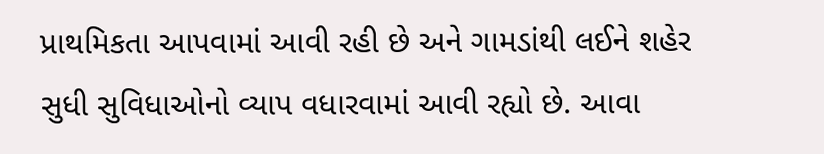પ્રાથમિકતા આપવામાં આવી રહી છે અને ગામડાંથી લઈને શહેર સુધી સુવિધાઓનો વ્યાપ વધારવામાં આવી રહ્યો છે. આવા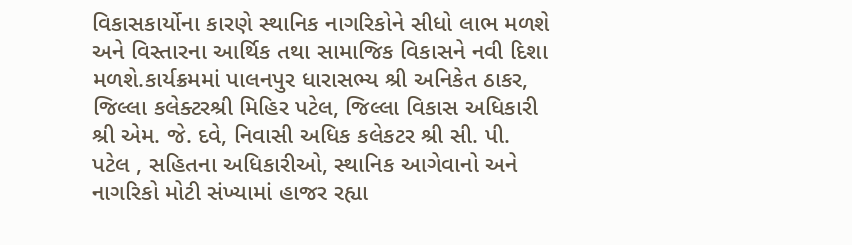વિકાસકાર્યોના કારણે સ્થાનિક નાગરિકોને સીધો લાભ મળશે અને વિસ્તારના આર્થિક તથા સામાજિક વિકાસને નવી દિશા મળશે.કાર્યક્રમમાં પાલનપુર ધારાસભ્ય શ્રી અનિકેત ઠાકર, જિલ્લા કલેક્ટરશ્રી મિહિર પટેલ, જિલ્લા વિકાસ અધિકારી શ્રી એમ. જે. દવે, નિવાસી અધિક કલેકટર શ્રી સી. પી. પટેલ , સહિતના અધિકારીઓ, સ્થાનિક આગેવાનો અને નાગરિકો મોટી સંખ્યામાં હાજર રહ્યા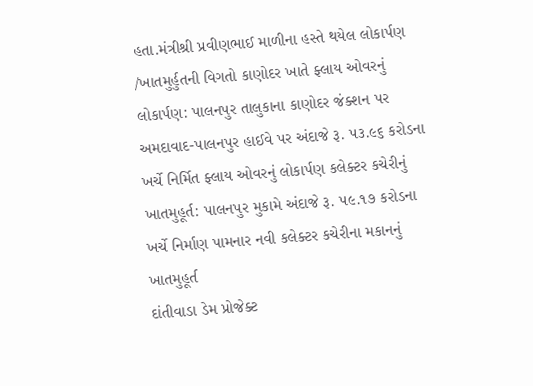હતા.મંત્રીશ્રી પ્રવીણભાઈ માળીના હસ્તે થયેલ લોકાર્પણ /ખાતમુર્હુતની વિગતો કાણોદર ખાતે ફ્લાય ઓવરનું લોકાર્પણ: પાલનપુર તાલુકાના કાણોદર જંક્શન પર અમદાવાદ-પાલનપુર હાઈવે પર અંદાજે રૂ. ૫૩.૯૬ કરોડના ખર્ચે નિર્મિત ફ્લાય ઓવરનું લોકાર્પણ કલેક્ટર કચેરીનું ખાતમુહૂર્ત: પાલનપુર મુકામે અંદાજે રૂ. ૫૯.૧૭ કરોડના ખર્ચે નિર્માણ પામનાર નવી કલેક્ટર કચેરીના મકાનનું ખાતમુહૂર્ત
દાંતીવાડા ડેમ પ્રોજેક્ટ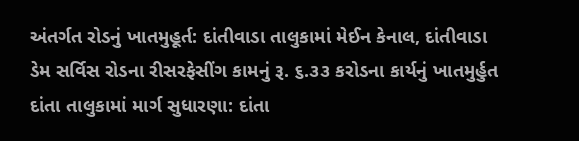અંતર્ગત રોડનું ખાતમુહૂર્ત: દાંતીવાડા તાલુકામાં મેઈન કેનાલ, દાંતીવાડા ડેમ સર્વિસ રોડના રીસરફેસીંગ કામનું રૂ. ૬.૩૩ કરોડના કાર્યનું ખાતમુર્હુત દાંતા તાલુકામાં માર્ગ સુધારણા: દાંતા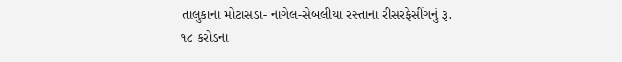તાલુકાના મોટાસડા- નાગેલ-સેબલીયા રસ્તાના રીસરફેસીંગનું રૂ. ૧૮ કરોડના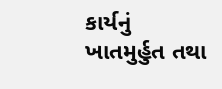કાર્યનું ખાતમુર્હુત તથા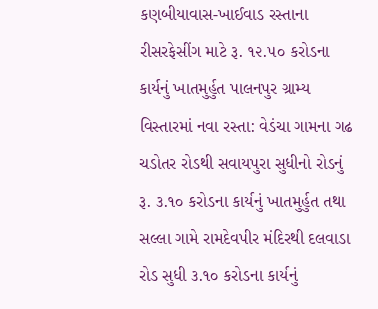કણબીયાવાસ-ખાઈવાડ રસ્તાના રીસરફેસીંગ માટે રૂ. ૧૨.૫૦ કરોડના કાર્યનું ખાતમુર્હુત પાલનપુર ગ્રામ્ય વિસ્તારમાં નવા રસ્તા: વેડંચા ગામના ગઢ ચડોતર રોડથી સવાયપુરા સુધીનો રોડનું રૂ. ૩.૧૦ કરોડના કાર્યનું ખાતમુર્હુત તથા સલ્લા ગામે રામદેવપીર મંદિરથી દલવાડા રોડ સુધી ૩.૧૦ કરોડના કાર્યનું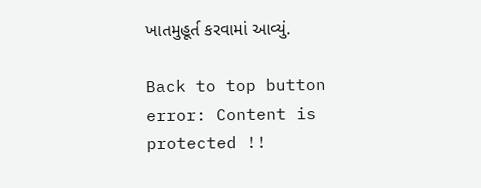ખાતમુહૂર્ત કરવામાં આવ્યું.

Back to top button
error: Content is protected !!